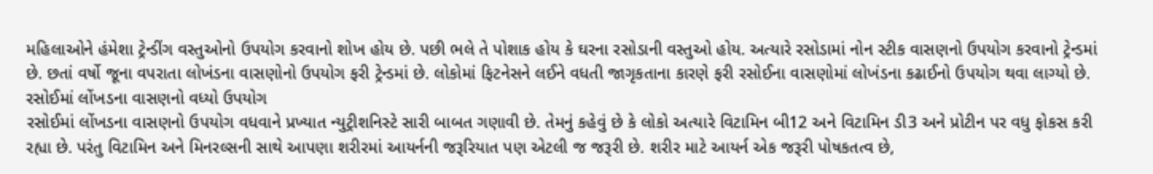મહિલાઓને હંમેશા ટ્રેન્ડીંગ વસ્તુઓનો ઉપયોગ કરવાનો શોખ હોય છે. પછી ભલે તે પોશાક હોય કે ઘરના રસોડાની વસ્તુઓ હોય. અત્યારે રસોડામાં નોન સ્ટીક વાસણનો ઉપયોગ કરવાનો ટ્રેન્ડમાં છે. છતાં વર્ષો જૂના વપરાતા લોખંડના વાસણોનો ઉપયોગ ફરી ટ્રેન્ડમાં છે. લોકોમાં ફિટનેસને લઈને વધતી જાગૃકતાના કારણે ફરી રસોઈના વાસણોમાં લોખંડના કઢાઈનો ઉપયોગ થવા લાગ્યો છે.
રસોઈમાં લોંખડના વાસણનો વધ્યો ઉપયોગ
રસોઈમાં લોંખડના વાસણનો ઉપયોગ વધવાને પ્રખ્યાત ન્યુટ્રીશનિસ્ટે સારી બાબત ગણાવી છે. તેમનું કહેવું છે કે લોકો અત્યારે વિટામિન બી12 અને વિટામિન ડી3 અને પ્રોટીન પર વધુ ફોકસ કરી રહ્યા છે. પરંતુ વિટામિન અને મિનરલ્સની સાથે આપણા શરીરમાં આયર્નની જરૂરિયાત પણ એટલી જ જરૂરી છે. શરીર માટે આયર્ન એક જરૂરી પોષકતત્વ છે,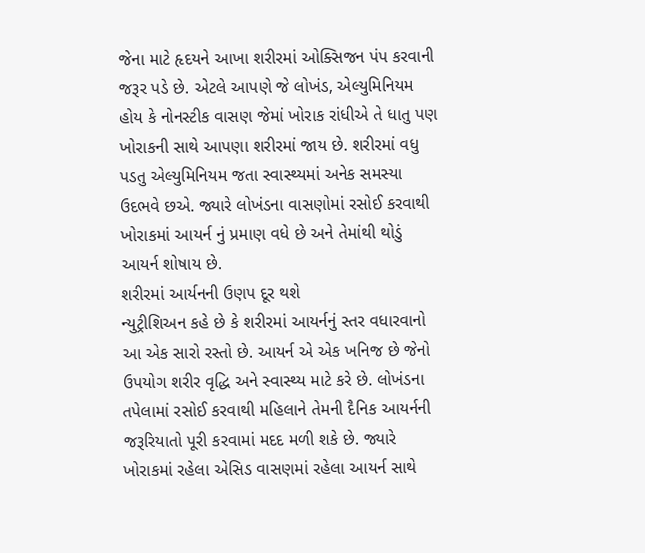જેના માટે હૃદયને આખા શરીરમાં ઓક્સિજન પંપ કરવાની જરૂર પડે છે. એટલે આપણે જે લોખંડ, એલ્યુમિનિયમ હોય કે નોનસ્ટીક વાસણ જેમાં ખોરાક રાંધીએ તે ધાતુ પણ ખોરાકની સાથે આપણા શરીરમાં જાય છે. શરીરમાં વધુ પડતુ એલ્યુમિનિયમ જતા સ્વાસ્થ્યમાં અનેક સમસ્યા ઉદભવે છએ. જ્યારે લોખંડના વાસણોમાં રસોઈ કરવાથી ખોરાકમાં આયર્ન નું પ્રમાણ વધે છે અને તેમાંથી થોડું આયર્ન શોષાય છે.
શરીરમાં આર્યનની ઉણપ દૂર થશે
ન્યુટ્રીશિઅન કહે છે કે શરીરમાં આયર્નનું સ્તર વધારવાનો આ એક સારો રસ્તો છે. આયર્ન એ એક ખનિજ છે જેનો ઉપયોગ શરીર વૃદ્ધિ અને સ્વાસ્થ્ય માટે કરે છે. લોખંડના તપેલામાં રસોઈ કરવાથી મહિલાને તેમની દૈનિક આયર્નની જરૂરિયાતો પૂરી કરવામાં મદદ મળી શકે છે. જ્યારે ખોરાકમાં રહેલા એસિડ વાસણમાં રહેલા આયર્ન સાથે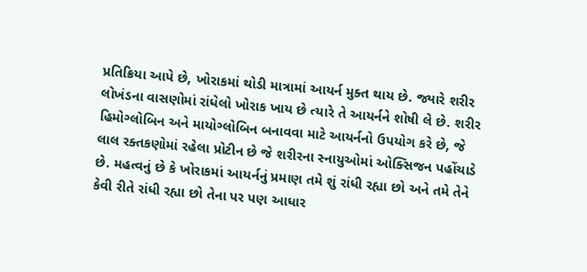પ્રતિક્રિયા આપે છે, ખોરાકમાં થોડી માત્રામાં આયર્ન મુક્ત થાય છે. જ્યારે શરીર લોખંડના વાસણોમાં રાંધેલો ખોરાક ખાય છે ત્યારે તે આયર્નને શોષી લે છે. શરીર હિમોગ્લોબિન અને માયોગ્લોબિન બનાવવા માટે આયર્નનો ઉપયોગ કરે છે, જે લાલ રક્તકણોમાં રહેલા પ્રોટીન છે જે શરીરના સ્નાયુઓમાં ઓક્સિજન પહોંચાડે છે. મહત્વનું છે કે ખોરાકમાં આયર્નનું પ્રમાણ તમે શું રાંધી રહ્યા છો અને તમે તેને કેવી રીતે રાંધી રહ્યા છો તેના પર પણ આધાર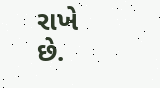રાખે છે.